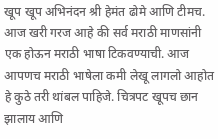खूप खूप अभिनंदन श्री हेमंत ढोमे आणि टीमच. आज खरी गरज आहे की सर्व मराठी माणसांनी एक होऊन मराठी भाषा टिकवण्याची. आज आपणच मराठी भाषेला कमी लेखू लागलो आहोत हे कुठे तरी थांबल पाहिजे. चित्रपट खूपच छान झालाय आणि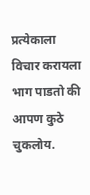प्रत्येकाला विचार करायला भाग पाडतो की आपण कुठे चुकलोय.